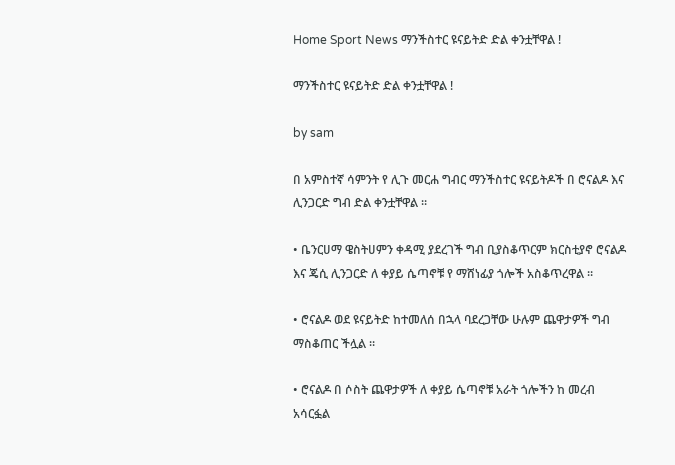Home Sport News ማንችስተር ዩናይትድ ድል ቀንቷቸዋል !

ማንችስተር ዩናይትድ ድል ቀንቷቸዋል !

by sam

በ አምስተኛ ሳምንት የ ሊጉ መርሐ ግብር ማንችስተር ዩናይትዶች በ ሮናልዶ እና ሊንጋርድ ግብ ድል ቀንቷቸዋል ።

• ቤንርሀማ ዌስትሀምን ቀዳሚ ያደረገች ግብ ቢያስቆጥርም ክርስቲያኖ ሮናልዶ እና ጄሲ ሊንጋርድ ለ ቀያይ ሴጣኖቹ የ ማሸነፊያ ጎሎች አስቆጥረዋል ።

• ሮናልዶ ወደ ዩናይትድ ከተመለሰ በኋላ ባደረጋቸው ሁሉም ጨዋታዎች ግብ ማስቆጠር ችሏል ።

• ሮናልዶ በ ሶስት ጨዋታዎች ለ ቀያይ ሴጣኖቹ አራት ጎሎችን ከ መረብ አሳርፏል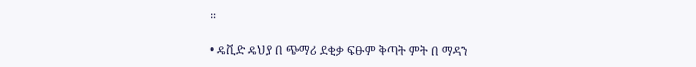።

• ዴቪድ ዴህያ በ ጭማሪ ደቂቃ ፍፁም ቅጣት ምት በ ማዳን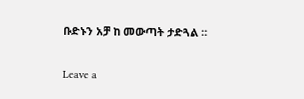ቡድኑን አቻ ከ መውጣት ታድጓል ።

Leave a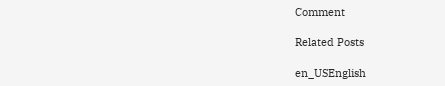Comment

Related Posts

en_USEnglish